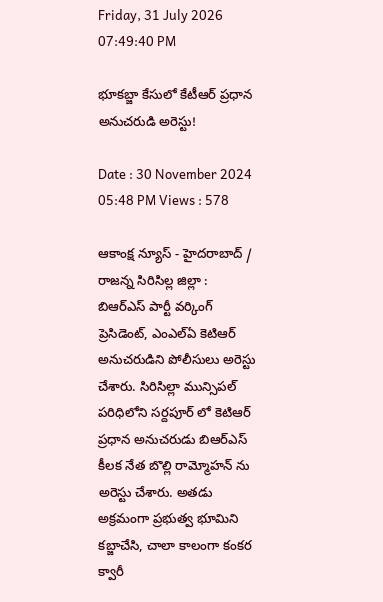Friday, 31 July 2026 07:49:40 PM

భూకబ్జా కేసులో కేటీఆర్ ప్రధాన అనుచరుడి అరెస్టు!

Date : 30 November 2024 05:48 PM Views : 578

ఆకాంక్ష న్యూస్ - హైదరాబాద్ / రాజన్న సిరిసిల్ల జిల్లా : బిఆర్ఎస్ పార్టీ వర్కింగ్ ప్రెసిడెంట్, ఎంఎల్ఏ కెటిఆర్ అనుచరుడిని పోలీసులు అరెస్టు చేశారు. సిరిసిల్లా మున్సిపల్ పరిధిలోని సర్దపూర్ లో కెటిఆర్ ప్రధాన అనుచరుడు బిఆర్ఎస్ కీలక నేత బొల్లి రామ్మోహన్ ను అరెస్టు చేశారు. అతడు అక్రమంగా ప్రభుత్వ భూమిని కబ్జాచేసి, చాలా కాలంగా కంకర క్వారీ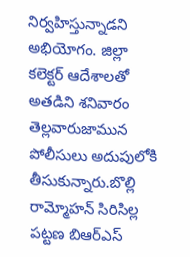నిర్వహిస్తున్నాడని అభియోగం. జిల్లా కలెక్టర్ ఆదేశాలతో అతడిని శనివారం తెల్లవారుజామున పోలీసులు అదుపులోకి తీసుకున్నారు.బొల్లి రామ్మోహన్ సిరిసిల్ల పట్టణ బిఆర్ఎస్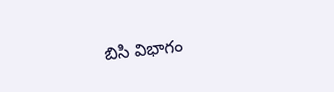బిసి విభాగం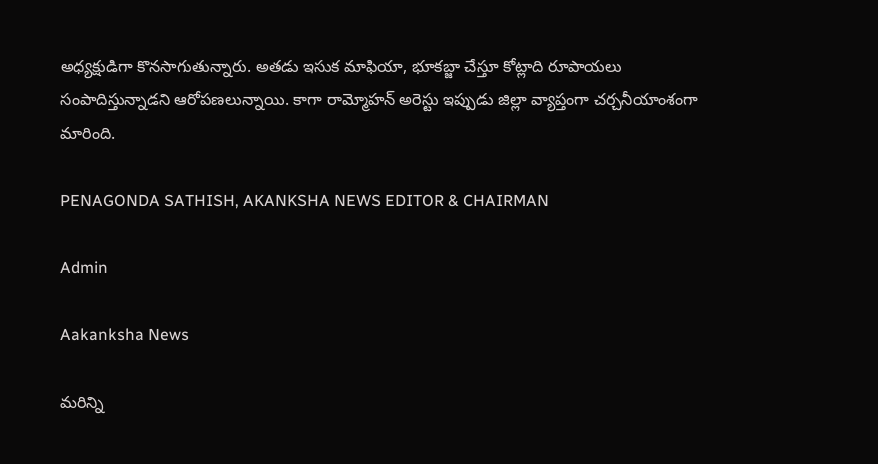అధ్యక్షుడిగా కొనసాగుతున్నారు. అతడు ఇసుక మాఫియా, భూకబ్జా చేస్తూ కోట్లాది రూపాయలు సంపాదిస్తున్నాడని ఆరోపణలున్నాయి. కాగా రామ్మోహన్ అరెస్టు ఇప్పుడు జిల్లా వ్యాప్తంగా చర్చనీయాంశంగా మారింది.

PENAGONDA SATHISH, AKANKSHA NEWS EDITOR & CHAIRMAN

Admin

Aakanksha News

మరిన్ని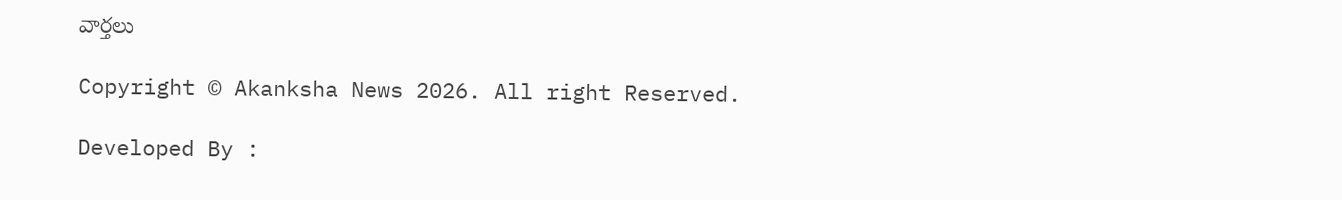వార్తలు

Copyright © Akanksha News 2026. All right Reserved.

Developed By :